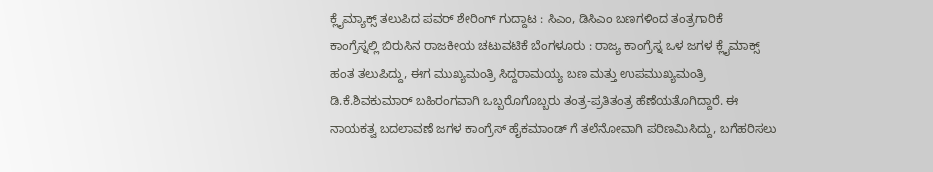ಕ್ಲೈಮ್ಯಾಕ್ಸ್ ತಲುಪಿದ ಪವರ್ ಶೇರಿಂಗ್ ಗುದ್ದಾಟ : ಸಿಎಂ, ಡಿಸಿಎಂ ಬಣಗಳಿಂದ ತಂತ್ರಗಾರಿಕೆ
ಕಾಂಗ್ರೆಸ್ನಲ್ಲಿ ಬಿರುಸಿನ ರಾಜಕೀಯ ಚಟುವಟಿಕೆ ಬೆಂಗಳೂರು : ರಾಜ್ಯ ಕಾಂಗ್ರೆಸ್ನ ಒಳ ಜಗಳ ಕ್ಲೈಮಾಕ್ಸ್ ಹಂತ ತಲುಪಿದ್ದು, ಈಗ ಮುಖ್ಯಮಂತ್ರಿ ಸಿದ್ದರಾಮಯ್ಯ ಬಣ ಮತ್ತು ಉಪಮುಖ್ಯಮಂತ್ರಿ ಡಿ.ಕೆ.ಶಿವಕುಮಾರ್ ಬಹಿರಂಗವಾಗಿ ಒಬ್ಬರೊಗೊಬ್ಬರು ತಂತ್ರ-ಪ್ರತಿತಂತ್ರ ಹೆಣೆಯತೊಗಿದ್ದಾರೆ. ಈ ನಾಯಕತ್ವ ಬದಲಾವಣೆ ಜಗಳ ಕಾಂಗ್ರೆಸ್ ಹೈಕಮಾಂಡ್ ಗೆ ತಲೆನೋವಾಗಿ ಪರಿಣಮಿಸಿದ್ದು, ಬಗೆಹರಿಸಲು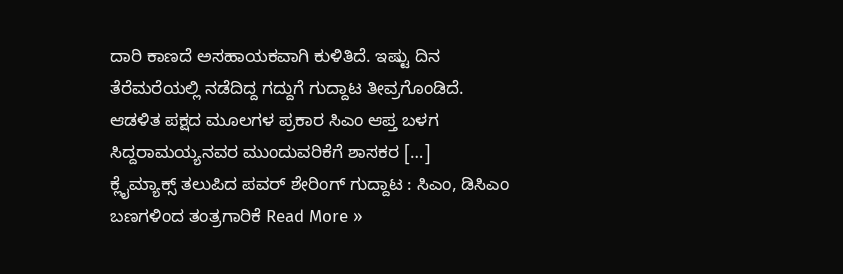ದಾರಿ ಕಾಣದೆ ಅಸಹಾಯಕವಾಗಿ ಕುಳಿತಿದೆ. ಇಷ್ಟು ದಿನ ತೆರೆಮರೆಯಲ್ಲಿ ನಡೆದಿದ್ದ ಗದ್ದುಗೆ ಗುದ್ದಾಟ ತೀವ್ರಗೊಂಡಿದೆ. ಆಡಳಿತ ಪಕ್ಷದ ಮೂಲಗಳ ಪ್ರಕಾರ ಸಿಎಂ ಆಪ್ತ ಬಳಗ ಸಿದ್ದರಾಮಯ್ಯನವರ ಮುಂದುವರಿಕೆಗೆ ಶಾಸಕರ […]
ಕ್ಲೈಮ್ಯಾಕ್ಸ್ ತಲುಪಿದ ಪವರ್ ಶೇರಿಂಗ್ ಗುದ್ದಾಟ : ಸಿಎಂ, ಡಿಸಿಎಂ ಬಣಗಳಿಂದ ತಂತ್ರಗಾರಿಕೆ Read More »